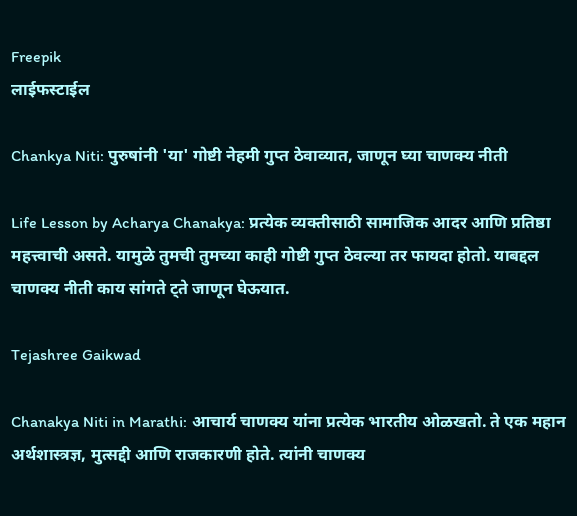Freepik
लाईफस्टाईल

Chankya Niti: पुरुषांनी 'या' गोष्टी नेहमी गुप्त ठेवाव्यात, जाणून घ्या चाणक्य नीती

Life Lesson by Acharya Chanakya: प्रत्येक व्यक्तीसाठी सामाजिक आदर आणि प्रतिष्ठा महत्त्वाची असते. यामुळे तुमची तुमच्या काही गोष्टी गुप्त ठेवल्या तर फायदा होतो. याबद्दल चाणक्य नीती काय सांगते ट्ते जाणून घेऊयात.

Tejashree Gaikwad

Chanakya Niti in Marathi: आचार्य चाणक्य यांना प्रत्येक भारतीय ओळखतो. ते एक महान अर्थशास्त्रज्ञ, मुत्सद्दी आणि राजकारणी होते. त्यांनी चाणक्य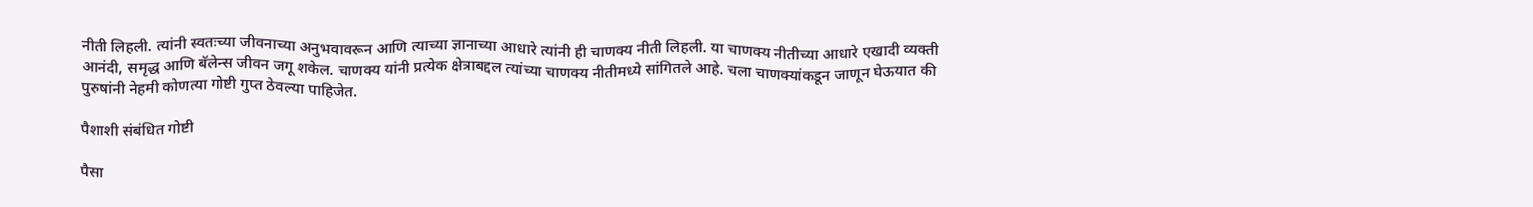नीती लिहली. त्यांनी स्वतःच्या जीवनाच्या अनुभवावरून आणि त्याच्या ज्ञानाच्या आधारे त्यांनी ही चाणक्य नीती लिहली. या चाणक्य नीतीच्या आधारे एखादी व्यक्ती आनंदी, समृद्ध आणि बॅलेन्स जीवन जगू शकेल. चाणक्य यांनी प्रत्येक क्षेत्राबद्दल त्यांच्या चाणक्य नीतीमध्ये सांगितले आहे. चला चाणक्यांकडून जाणून घेऊयात की पुरुषांनी नेहमी कोणत्या गोष्टी गुप्त ठेवल्या पाहिजेत.

पैशाशी संबंधित गोष्टी

पैसा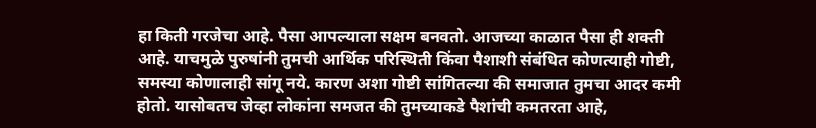हा किती गरजेचा आहे. पैसा आपल्याला सक्षम बनवतो. आजच्या काळात पैसा ही शक्ती आहे. याचमुळे पुरुषांनी तुमची आर्थिक परिस्थिती किंवा पैशाशी संबंधित कोणत्याही गोष्टी, समस्या कोणालाही सांगू नये. कारण अशा गोष्टी सांगितल्या की समाजात तुमचा आदर कमी होतो. यासोबतच जेव्हा लोकांना समजत की तुमच्याकडे पैशांची कमतरता आहे,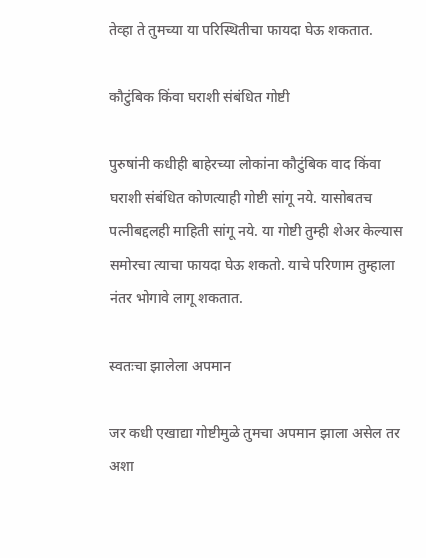तेव्हा ते तुमच्या या परिस्थितीचा फायदा घेऊ शकतात.

कौटुंबिक किंवा घराशी संबंधित गोष्टी

पुरुषांनी कधीही बाहेरच्या लोकांना कौटुंबिक वाद किंवा घराशी संबंधित कोणत्याही गोष्टी सांगू नये. यासोबतच पत्नीबद्दलही माहिती सांगू नये. या गोष्टी तुम्ही शेअर केल्यास समोरचा त्याचा फायदा घेऊ शकतो. याचे परिणाम तुम्हाला नंतर भोगावे लागू शकतात.

स्वतःचा झालेला अपमान

जर कधी एखाद्या गोष्टीमुळे तुमचा अपमान झाला असेल तर अशा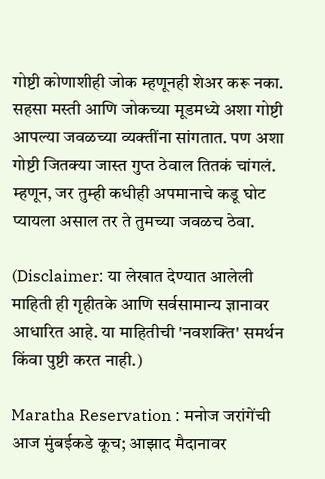गोष्टी कोणाशीही जोक म्हणूनही शेअर करू नका. सहसा मस्ती आणि जोकच्या मूडमध्ये अशा गोष्टी आपल्या जवळच्या व्यक्तींना सांगतात. पण अशा गोष्टी जितक्या जास्त गुप्त ठेवाल तितकं चांगलं. म्हणून, जर तुम्ही कधीही अपमानाचे कडू घोट प्यायला असाल तर ते तुमच्या जवळच ठेवा.

(Disclaimer: या लेखात देण्यात आलेली माहिती ही गृहीतके आणि सर्वसामान्य ज्ञानावर आधारित आहे. या माहितीची 'नवशक्ति' समर्थन किंवा पुष्टी करत नाही.)

Maratha Reservation : मनोज जरांगेंची आज मुंबईकडे कूच; आझाद मैदानावर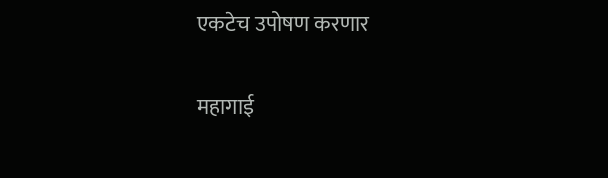एकटेच उपोषण करणार

महागाई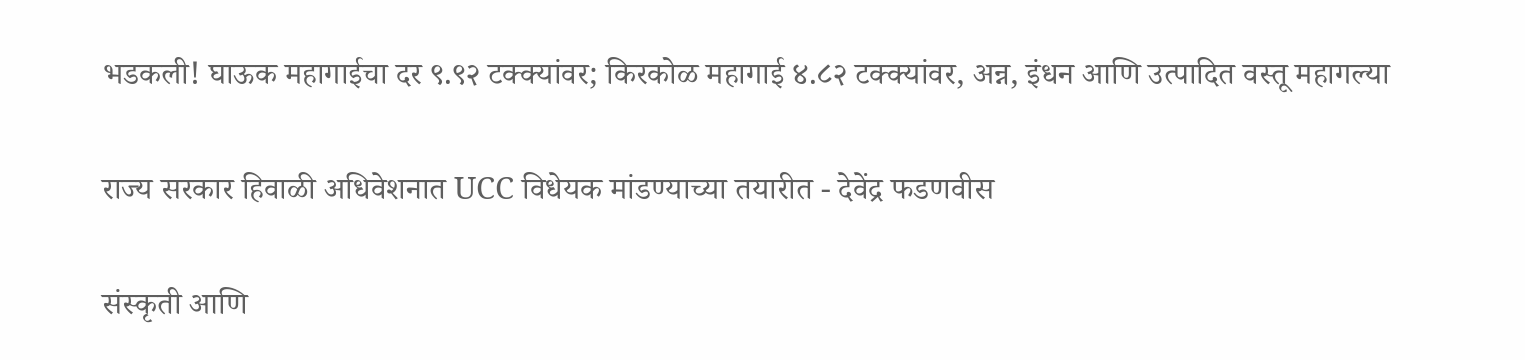भडकली! घाऊक महागाईचा दर ९.९२ टक्क्यांवर; किरकोळ महागाई ४.८२ टक्क्यांवर, अन्न, इंधन आणि उत्पादित वस्तू महागल्या

राज्य सरकार हिवाळी अधिवेशनात UCC विधेयक मांडण्याच्या तयारीत - देवेंद्र फडणवीस

संस्कृती आणि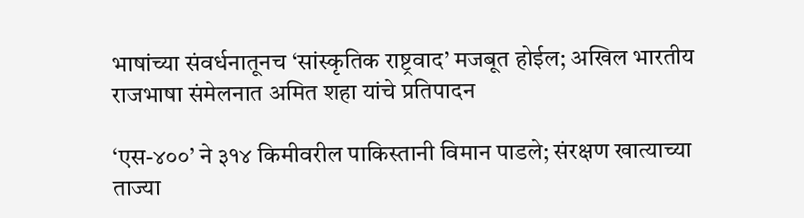भाषांच्या संवर्धनातूनच ‘सांस्कृतिक राष्ट्रवाद’ मजबूत होईल; अखिल भारतीय राजभाषा संमेलनात अमित शहा यांचे प्रतिपादन

‘एस-४००’ ने ३१४ किमीवरील पाकिस्तानी विमान पाडले; संरक्षण खात्याच्या ताज्या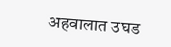अहवालात उघड